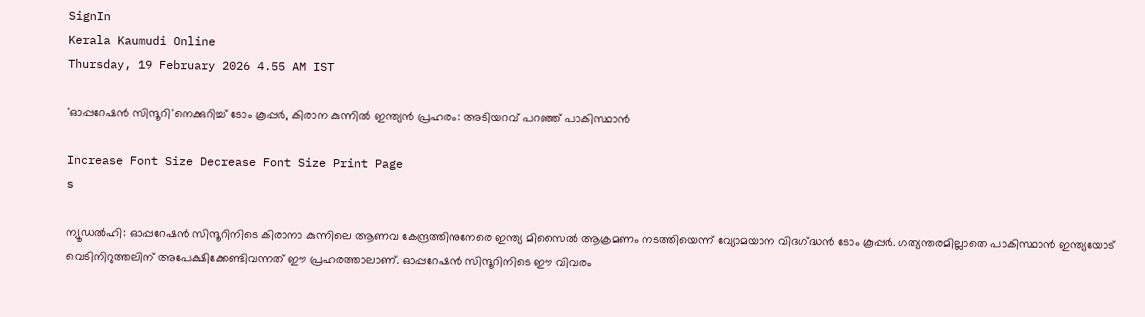SignIn
Kerala Kaumudi Online
Thursday, 19 February 2026 4.55 AM IST

'ഓപ്പറേഷൻ സിന്ദൂറി'നെക്കുറിച്ച് ടോം കൂപ്പർ, കിരാന കുന്നിൽ ഇന്ത്യൻ പ്രഹരം: അടിയറവ് പറഞ്ഞ് പാകിസ്ഥാൻ

Increase Font Size Decrease Font Size Print Page
s

ന്യൂഡൽഹി: ഓപ്പറേഷൻ സിന്ദൂറിനിടെ കിരാനാ കുന്നിലെ ആണവ കേന്ദ്രത്തിനുനേരെ ഇന്ത്യ മിസൈൽ ആക്രമണം നടത്തിയെന്ന് വ്യോമയാന വിദഗ്‌ദ്ധൻ ടോം കൂപ്പർ. ഗത്യന്തരമില്ലാതെ പാകിസ്ഥാൻ ഇന്ത്യയോട് വെടിനിറുത്തലിന് അപേക്ഷിക്കേണ്ടിവന്നത് ഈ പ്രഹരത്താലാണ്. ഓപ്പറേഷൻ സിന്ദൂറിനിടെ ഈ വിവരം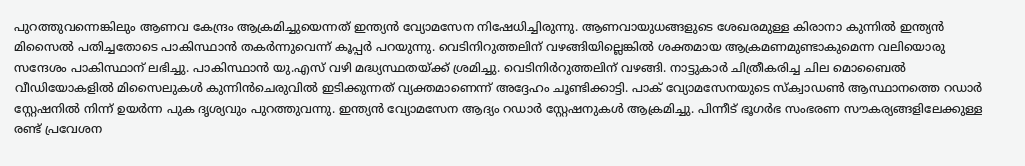പുറത്തുവന്നെങ്കിലും ആണവ കേന്ദ്രം ആക്രമിച്ചുയെന്നത് ഇന്ത്യൻ വ്യോമസേന നിഷേധിച്ചിരുന്നു. ആണവായുധങ്ങളുടെ ശേഖരമുള്ള കിരാനാ കുന്നിൽ ഇന്ത്യൻ മിസൈൽ പതിച്ചതോടെ പാകിസ്ഥാൻ തകർന്നുവെന്ന് കൂപ്പർ പറയുന്നു. വെടിനിറുത്തലിന് വഴങ്ങിയില്ലെങ്കിൽ ശക്തമായ ആക്രമണമുണ്ടാകുമെന്ന വലിയൊരു സന്ദേശം പാകിസ്ഥാന് ലഭിച്ചു. പാകിസ്ഥാൻ യു.എസ് വഴി മദ്ധ്യസ്ഥതയ്‌ക്ക് ശ്രമിച്ചു. വെടിനിർറുത്തലിന് വഴങ്ങി. നാട്ടുകാർ ചിത്രീകരിച്ച ചില മൊബൈൽ വീഡിയോകളിൽ മിസൈലുകൾ കുന്നിൻചെരുവിൽ ഇടിക്കുന്നത് വ്യക്തമാണെന്ന് അദ്ദേഹം ചൂണ്ടിക്കാട്ടി. പാക് വ്യോമസേനയുടെ സ്ക്വാഡൺ ആസ്ഥാനത്തെ റഡാർ സ്റ്റേഷനിൽ നിന്ന് ഉയർന്ന പുക ദൃശ്യവും പുറത്തുവന്നു. ഇന്ത്യൻ വ്യോമസേന ആദ്യം റഡാർ സ്റ്റേഷനുകൾ ആക്രമിച്ചു. പിന്നീട് ഭൂഗർഭ സംഭരണ സൗകര്യങ്ങളിലേക്കുള്ള രണ്ട് പ്രവേശന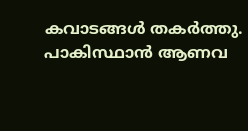കവാടങ്ങൾ തകർത്തു. പാകിസ്ഥാൻ ആണവ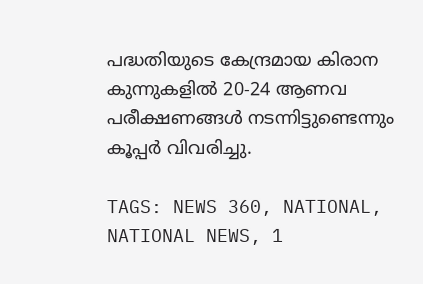പദ്ധതിയുടെ കേന്ദ്രമായ കിരാന കുന്നുകളിൽ 20-24 ആണവ പരീക്ഷണങ്ങൾ നടന്നിട്ടുണ്ടെന്നും കൂപ്പർ വിവരിച്ചു.

TAGS: NEWS 360, NATIONAL, NATIONAL NEWS, 1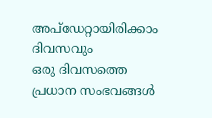അപ്ഡേറ്റായിരിക്കാം ദിവസവും
ഒരു ദിവസത്തെ പ്രധാന സംഭവങ്ങൾ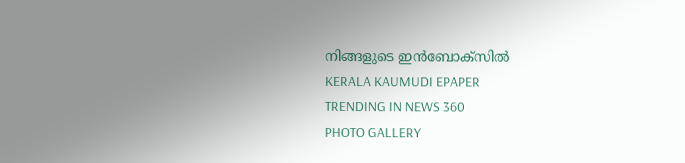നിങ്ങളുടെ ഇൻബോക്സിൽ
KERALA KAUMUDI EPAPER
TRENDING IN NEWS 360
PHOTO GALLERY